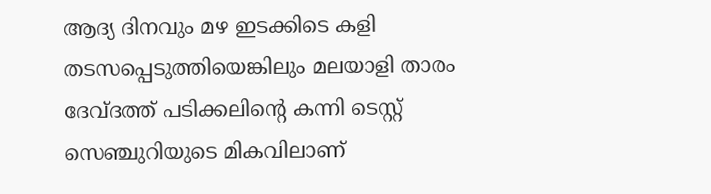ആദ്യ ദിനവും മഴ ഇടക്കിടെ കളി തടസപ്പെടുത്തിയെങ്കിലും മലയാളി താരം ദേവ്ദത്ത് പടിക്കലിന്‍റെ കന്നി ടെസ്റ്റ് സെഞ്ചുറിയുടെ മികവിലാണ്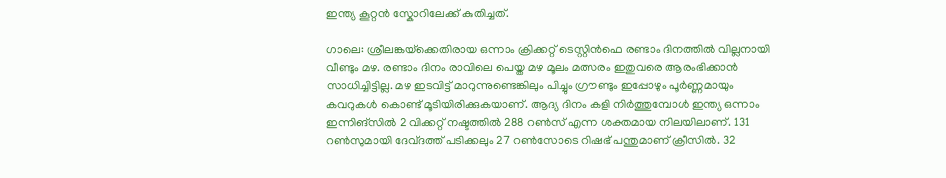ഇന്ത്യ കൂറ്റൻ സ്കോറിലേക്ക് കുതിച്ചത്.

ഗാലെ: ശ്രീലങ്കയ്‌ക്കെതിരായ ഒന്നാം ക്രിക്കറ്റ് ടെസ്റ്റിന്‍ഫെ രണ്ടാം ദിനത്തിൽ വില്ലനായി വീണ്ടും മഴ. രണ്ടാം ദിനം രാവിലെ പെയ്ത മഴ മൂലം മത്സരം ഇതുവരെ ആരംഭിക്കാൻ സാധിച്ചിട്ടില്ല. മഴ ഇടവിട്ട് മാറുന്നുണ്ടെങ്കിലും പിച്ചും ഗ്രൗണ്ടും ഇപ്പോഴും പൂർണ്ണമായും കവറുകൾ കൊണ്ട് മൂടിയിരിക്കുകയാണ്. ആദ്യ ദിനം കളി നിര്‍ത്തുമ്പോള്‍ ഇന്ത്യ ഒന്നാം ഇന്നിങ്സിൽ 2 വിക്കറ്റ് നഷ്ടത്തിൽ 288 റൺസ് എന്ന ശക്തമായ നിലയിലാണ്. 131 റണ്‍സുമായി ദേവ്ദത്ത് പടിക്കലും 27 റണ്‍സോടെ റിഷഭ് പന്തുമാണ് ക്രീസില്‍. 32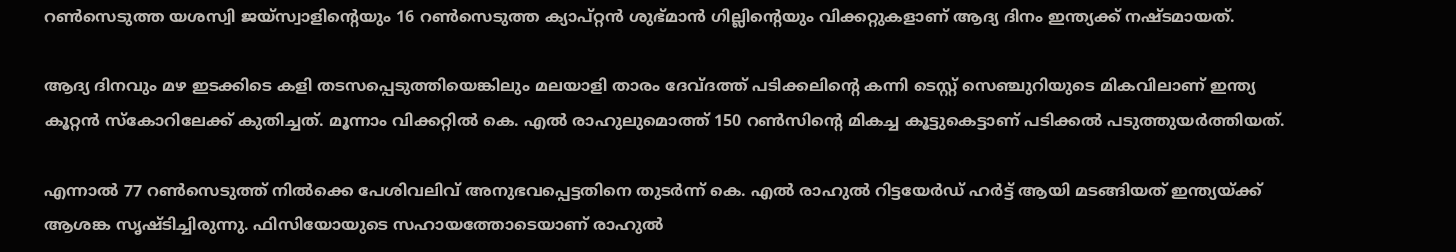റണ്‍സെടുത്ത യശസ്വി ജയ്സ്വാളിന്‍റെയും 16 റണ്‍സെടുത്ത ക്യാപ്റ്റൻ ശുഭ്മാന്‍ ഗില്ലിന്‍റെയും വിക്കറ്റുകളാണ് ആദ്യ ദിനം ഇന്ത്യക്ക് നഷ്ടമായത്.

ആദ്യ ദിനവും മഴ ഇടക്കിടെ കളി തടസപ്പെടുത്തിയെങ്കിലും മലയാളി താരം ദേവ്ദത്ത് പടിക്കലിന്‍റെ കന്നി ടെസ്റ്റ് സെഞ്ചുറിയുടെ മികവിലാണ് ഇന്ത്യ കൂറ്റൻ സ്കോറിലേക്ക് കുതിച്ചത്. മൂന്നാം വിക്കറ്റിൽ കെ. എൽ രാഹുലുമൊത്ത് 150 റൺസിന്‍റെ മികച്ച കൂട്ടുകെട്ടാണ് പടിക്കൽ പടുത്തുയർത്തിയത്.

എന്നാൽ 77 റൺസെടുത്ത് നിൽക്കെ പേശിവലിവ് അനുഭവപ്പെട്ടതിനെ തുടർന്ന് കെ. എൽ രാഹുൽ റിട്ടയേർഡ് ഹർട്ട് ആയി മടങ്ങിയത് ഇന്ത്യയ്ക്ക് ആശങ്ക സൃഷ്ടിച്ചിരുന്നു. ഫിസിയോയുടെ സഹായത്തോടെയാണ് രാഹുൽ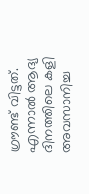ഗ്രൗണ്ട് വിട്ടത്. എന്നാൽ ആദ്യ ദിനത്തിലെ കളി അവസാനിച്ച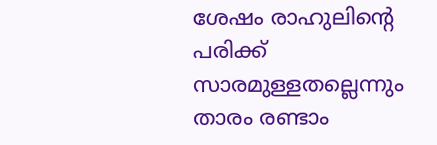ശേഷം രാഹുലിന്‍റെ പരിക്ക് സാരമുള്ളതല്ലെന്നും താരം രണ്ടാം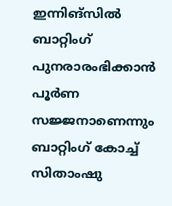ഇന്നിങ്സിൽ ബാറ്റിംഗ് പുനരാരംഭിക്കാൻ പൂർണ സജ്ജനാണെന്നും ബാറ്റിംഗ് കോച്ച് സിതാംഷു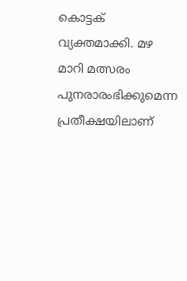കൊട്ടക് വ്യക്തമാക്കി. മഴ മാറി മത്സരം പുനരാരംഭിക്കുമെന്ന പ്രതീക്ഷയിലാണ്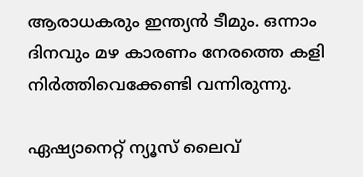ആരാധകരും ഇന്ത്യൻ ടീമും. ഒന്നാം ദിനവും മഴ കാരണം നേരത്തെ കളി നിർത്തിവെക്കേണ്ടി വന്നിരുന്നു.

ഏഷ്യാനെറ്റ് ന്യൂസ് ലൈവ്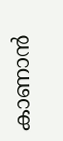കാണാന്‍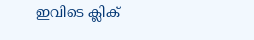ഇവിടെ ക്ലിക്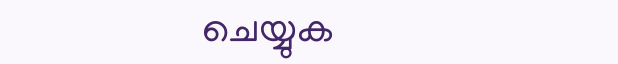ചെയ്യുക